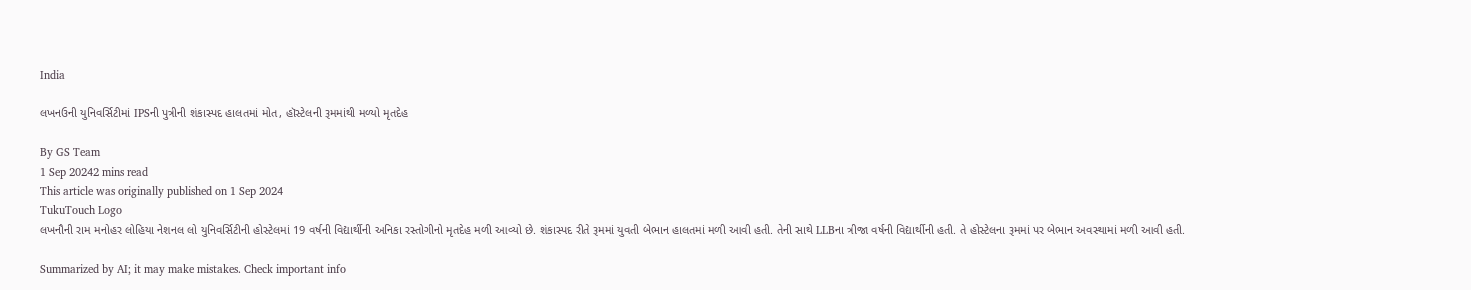India

લખનઉની યુનિવર્સિટીમાં IPSની પુત્રીની શંકાસ્પદ હાલતમાં મોત, હૉસ્ટેલની રૂમમાંથી મળ્યો મૃતદેહ

By GS Team
1 Sep 20242 mins read
This article was originally published on 1 Sep 2024
TukuTouch Logo
લખનૌની રામ મનોહર લોહિયા નેશનલ લો યુનિવર્સિટીની હોસ્ટેલમાં 19 વર્ષની વિદ્યાર્થીની અનિકા રસ્તોગીનો મૃતદેહ મળી આવ્યો છે. શંકાસ્પદ રીતે રૂમમાં યુવતી બેભાન હાલતમાં મળી આવી હતી. તેની સાથે LLBના ત્રીજા વર્ષની વિદ્યાર્થીની હતી. તે હોસ્ટેલના રૂમમાં પર બેભાન અવસ્થામાં મળી આવી હતી.

Summarized by AI; it may make mistakes. Check important info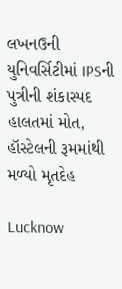લખનઉની યુનિવર્સિટીમાં IPSની પુત્રીની શંકાસ્પદ હાલતમાં મોત, હૉસ્ટેલની રૂમમાંથી મળ્યો મૃતદેહ

Lucknow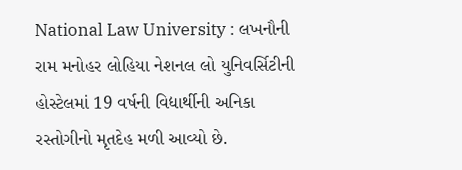National Law University : લખનૌની રામ મનોહર લોહિયા નેશનલ લો યુનિવર્સિટીની હોસ્ટેલમાં 19 વર્ષની વિદ્યાર્થીની અનિકા રસ્તોગીનો મૃતદેહ મળી આવ્યો છે.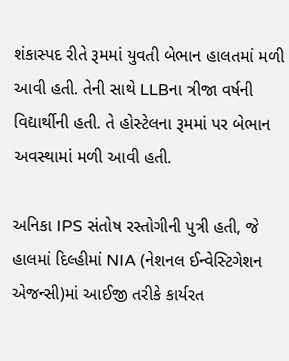શંકાસ્પદ રીતે રૂમમાં યુવતી બેભાન હાલતમાં મળી આવી હતી. તેની સાથે LLBના ત્રીજા વર્ષની વિદ્યાર્થીની હતી. તે હોસ્ટેલના રૂમમાં પર બેભાન અવસ્થામાં મળી આવી હતી.

અનિકા IPS સંતોષ રસ્તોગીની પુત્રી હતી, જે હાલમાં દિલ્હીમાં NIA (નેશનલ ઈન્વેસ્ટિગેશન એજન્સી)માં આઈજી તરીકે કાર્યરત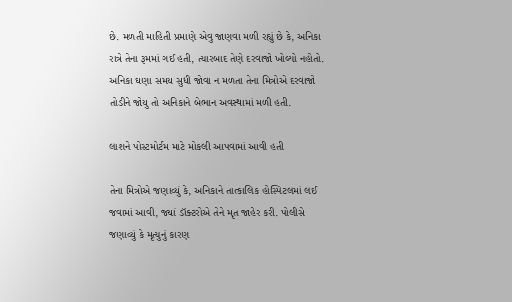છે. મળતી માહિતી પ્રમાણે એવુ જાણવા મળી રહ્યું છે કે, અનિકા રાત્રે તેના રૂમમાં ગઈ હતી, ત્યારબાદ તેણે દરવાજો ખોલ્યો નહોતો. અનિકા ઘણા સમય સુધી જોવા ન મળતા તેના મિત્રોએ દરવાજો તોડીને જોયુ તો અનિકાને બેભાન અવસ્થામાં મળી હતી.

લાશને પોસ્ટમોર્ટમ માટે મોકલી આપવામાં આવી હતી

તેના મિત્રોએ જણાવ્યું કે, અનિકાને તાત્કાલિક હોસ્પિટલમાં લઈ જવામાં આવી, જ્યાં ડૉક્ટરોએ તેને મૃત જાહેર કરી. પોલીસે જણાવ્યું કે મૃત્યુનું કારણ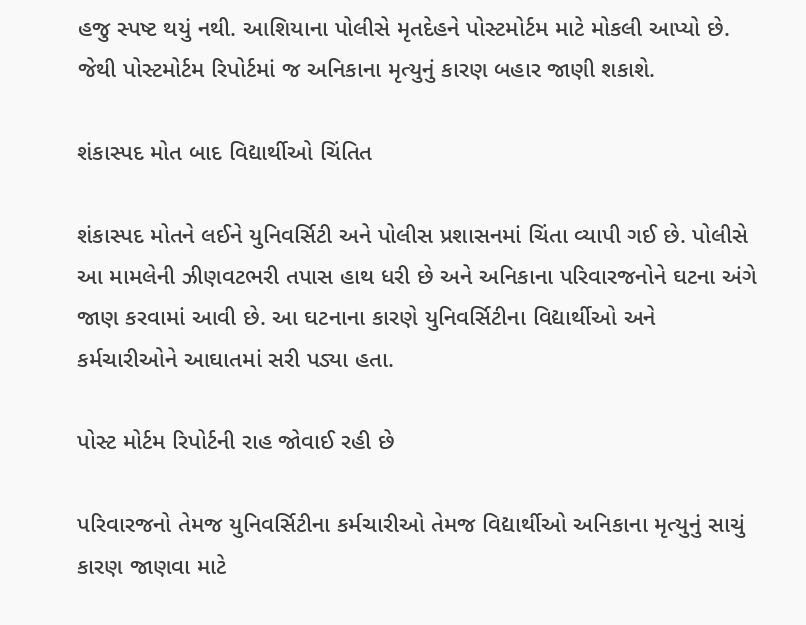હજુ સ્પષ્ટ થયું નથી. આશિયાના પોલીસે મૃતદેહને પોસ્ટમોર્ટમ માટે મોકલી આપ્યો છે. જેથી પોસ્ટમોર્ટમ રિપોર્ટમાં જ અનિકાના મૃત્યુનું કારણ બહાર જાણી શકાશે.

શંકાસ્પદ મોત બાદ વિદ્યાર્થીઓ ચિંતિત

શંકાસ્પદ મોતને લઈને યુનિવર્સિટી અને પોલીસ પ્રશાસનમાં ચિંતા વ્યાપી ગઈ છે. પોલીસે આ મામલેની ઝીણવટભરી તપાસ હાથ ધરી છે અને અનિકાના પરિવારજનોને ઘટના અંગે જાણ કરવામાં આવી છે. આ ઘટનાના કારણે યુનિવર્સિટીના વિદ્યાર્થીઓ અને કર્મચારીઓને આઘાતમાં સરી પડ્યા હતા.

પોસ્ટ મોર્ટમ રિપોર્ટની રાહ જોવાઈ રહી છે

પરિવારજનો તેમજ યુનિવર્સિટીના કર્મચારીઓ તેમજ વિદ્યાર્થીઓ અનિકાના મૃત્યુનું સાચું કારણ જાણવા માટે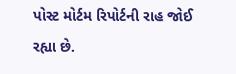પોસ્ટ મોર્ટમ રિપોર્ટની રાહ જોઈ રહ્યા છે.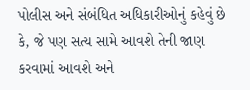પોલીસ અને સંબંધિત અધિકારીઓનું કહેવું છે કે, જે પણ સત્ય સામે આવશે તેની જાણ કરવામાં આવશે અને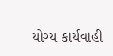યોગ્ય કાર્યવાહી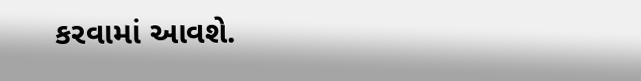કરવામાં આવશે.